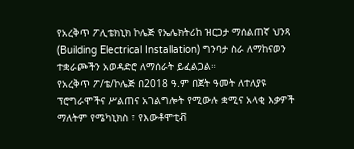የአረቅጥ ፖሊቴክኒክ ኮሌጅ የኤሌክትሪከ ዝርጋታ ማሰልጠኛ ህንጻ (Building Electrical Installation) ግንባታ ስራ ለማከናወን ተቋራጮችን አወዳድሮ ለማሰራት ይፈልጋል።
የአረቅጥ ፖ/ቴ/ኮሌጅ በ2018 ዓ.ም በጀት ዓመት ለተለያዩ ፕሮግራሞችና ሥልጠና አገልግሎት የሚውሉ ቋሚና አላቂ እቃዎች ማለትም የሜካኒክስ ፣ የእውቶሞቲቭ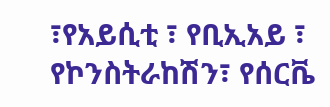፣የአይሲቲ ፣ የቢኢአይ ፣ የኮንስትራከሽን፣ የሰርቬ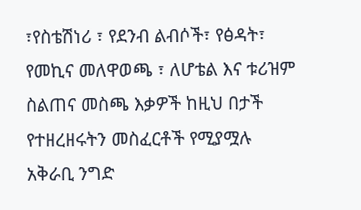፣የስቴሽነሪ ፣ የደንብ ልብሶች፣ የፅዳት፣ የመኪና መለዋወጫ ፣ ለሆቴል እና ቱሪዝም ስልጠና መስጫ እቃዎች ከዚህ በታች የተዘረዘሩትን መስፈርቶች የሚያሟሉ አቅራቢ ንግድ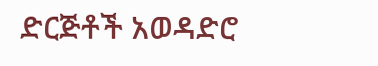ድርጅቶች አወዳድሮ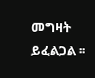መግዛት ይፈልጋል ፡፡